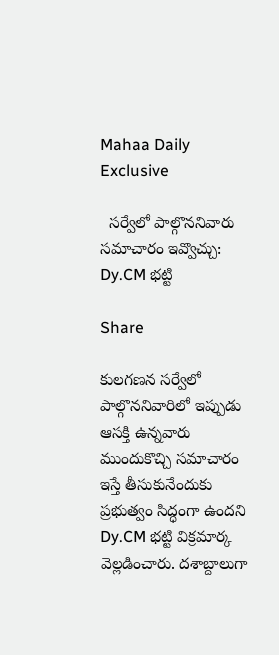Mahaa Daily Exclusive

  సర్వేలో పాల్గొననివారు సమాచారం ఇవ్వొచ్చు: Dy.CM భట్టి

Share

కులగణన సర్వేలో పాల్గొననివారిలో ఇప్పుడు ఆసక్తి ఉన్నవారు ముందుకొచ్చి సమాచారం ఇస్తే తీసుకునేందుకు ప్రభుత్వం సిద్ధంగా ఉందని Dy.CM భట్టి విక్రమార్క వెల్లడించారు. దశాబ్దాలుగా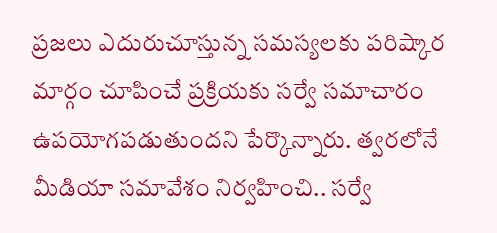ప్రజలు ఎదురుచూస్తున్న సమస్యలకు పరిష్కార మార్గం చూపించే ప్రక్రియకు సర్వే సమాచారం ఉపయోగపడుతుందని పేర్కొన్నారు. త్వరలోనే మీడియా సమావేశం నిర్వహించి.. సర్వే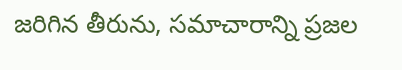జరిగిన తీరును, సమాచారాన్ని ప్రజల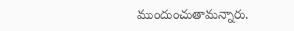ముందుంచుతామన్నారు.